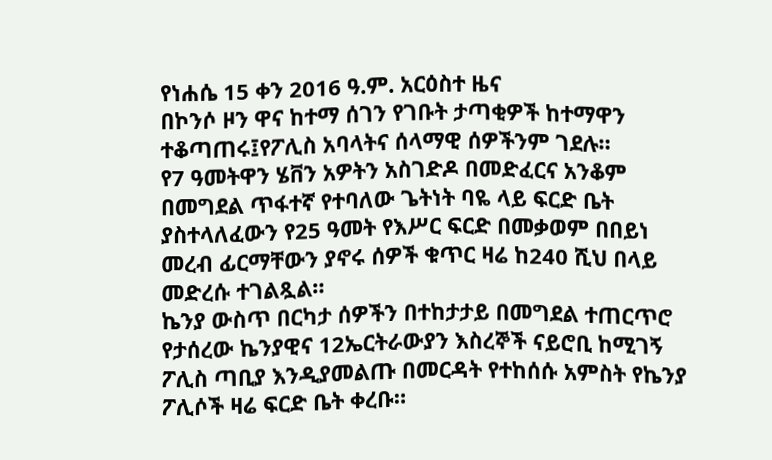የነሐሴ 15 ቀን 2016 ዓ.ም. አርዕስተ ዜና
በኮንሶ ዞን ዋና ከተማ ሰገን የገቡት ታጣቂዎች ከተማዋን ተቆጣጠሩ፤የፖሊስ አባላትና ሰላማዊ ሰዎችንም ገደሉ።
የ7 ዓመትዋን ሄቨን አዎትን አስገድዶ በመድፈርና አንቆም በመግደል ጥፋተኛ የተባለው ጌትነት ባዬ ላይ ፍርድ ቤት ያስተላለፈውን የ25 ዓመት የእሥር ፍርድ በመቃወም በበይነ መረብ ፊርማቸውን ያኖሩ ሰዎች ቁጥር ዛሬ ከ240 ሺህ በላይ መድረሱ ተገልጿል።
ኬንያ ውስጥ በርካታ ሰዎችን በተከታታይ በመግደል ተጠርጥሮ የታሰረው ኬንያዊና 12ኤርትራውያን እስረኞች ናይሮቢ ከሚገኝ ፖሊስ ጣቢያ እንዲያመልጡ በመርዳት የተከሰሱ አምስት የኬንያ ፖሊሶች ዛሬ ፍርድ ቤት ቀረቡ።